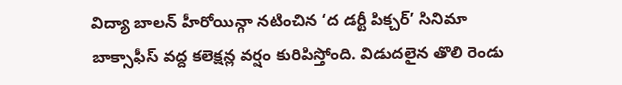విద్యా బాలన్ హీరోయిన్గా నటించిన ‘ద డర్టీ పిక్చర్’ సినిమా బాక్సాఫీస్ వద్ద కలెక్షన్ల వర్షం కురిపిస్తోంది. విడుదలైన తొలి రెండు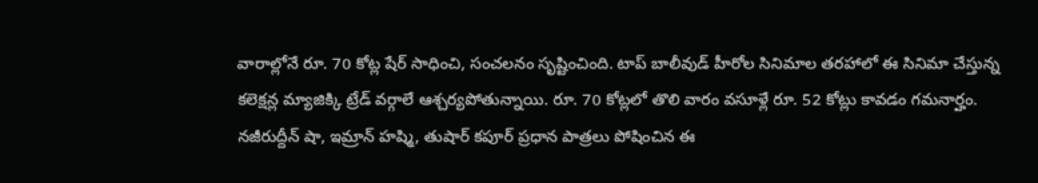వారాల్లోనే రూ. 70 కోట్ల షేర్ సాధించి, సంచలనం సృష్టించింది. టాప్ బాలీవుడ్ హీరోల సినిమాల తరహాలో ఈ సినిమా చేస్తున్న కలెక్షన్ల మ్యాజిక్కి ట్రేడ్ వర్గాలే ఆశ్చర్యపోతున్నాయి. రూ. 70 కోట్లలో తొలి వారం వసూళ్లే రూ. 52 కోట్లు కావడం గమనార్హం.
నజీరుద్దీన్ షా, ఇమ్రాన్ హష్మి, తుషార్ కపూర్ ప్రధాన పాత్రలు పోషించిన ఈ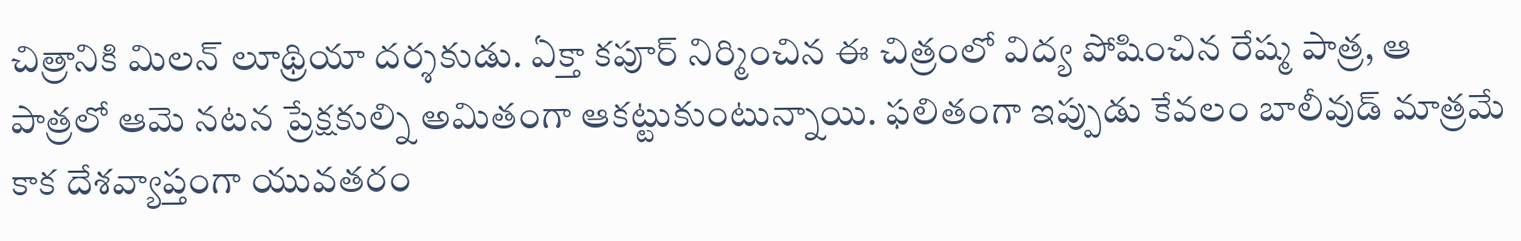చిత్రానికి మిలన్ లూథ్రియా దర్శకుడు. ఏక్తా కపూర్ నిర్మించిన ఈ చిత్రంలో విద్య పోషించిన రేష్మ పాత్ర, ఆ పాత్రలో ఆమె నటన ప్రేక్షకుల్ని అమితంగా ఆకట్టుకుంటున్నాయి. ఫలితంగా ఇప్పుడు కేవలం బాలీవుడ్ మాత్రమే కాక దేశవ్యాప్తంగా యువతరం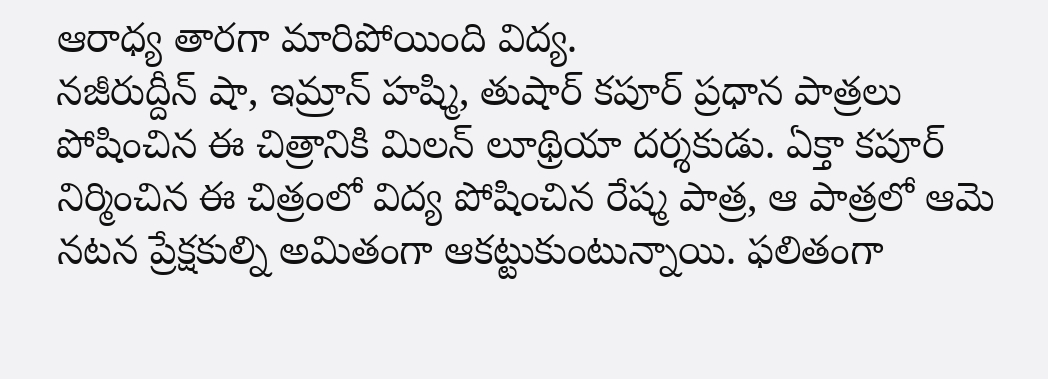ఆరాధ్య తారగా మారిపోయింది విద్య.
నజీరుద్దీన్ షా, ఇమ్రాన్ హష్మి, తుషార్ కపూర్ ప్రధాన పాత్రలు పోషించిన ఈ చిత్రానికి మిలన్ లూథ్రియా దర్శకుడు. ఏక్తా కపూర్ నిర్మించిన ఈ చిత్రంలో విద్య పోషించిన రేష్మ పాత్ర, ఆ పాత్రలో ఆమె నటన ప్రేక్షకుల్ని అమితంగా ఆకట్టుకుంటున్నాయి. ఫలితంగా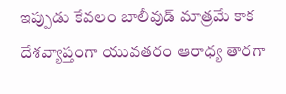ఇప్పుడు కేవలం బాలీవుడ్ మాత్రమే కాక దేశవ్యాప్తంగా యువతరం ఆరాధ్య తారగా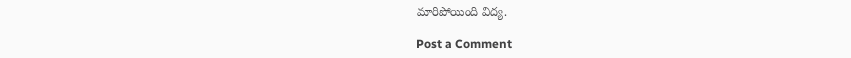మారిపోయింది విద్య.

Post a Comment